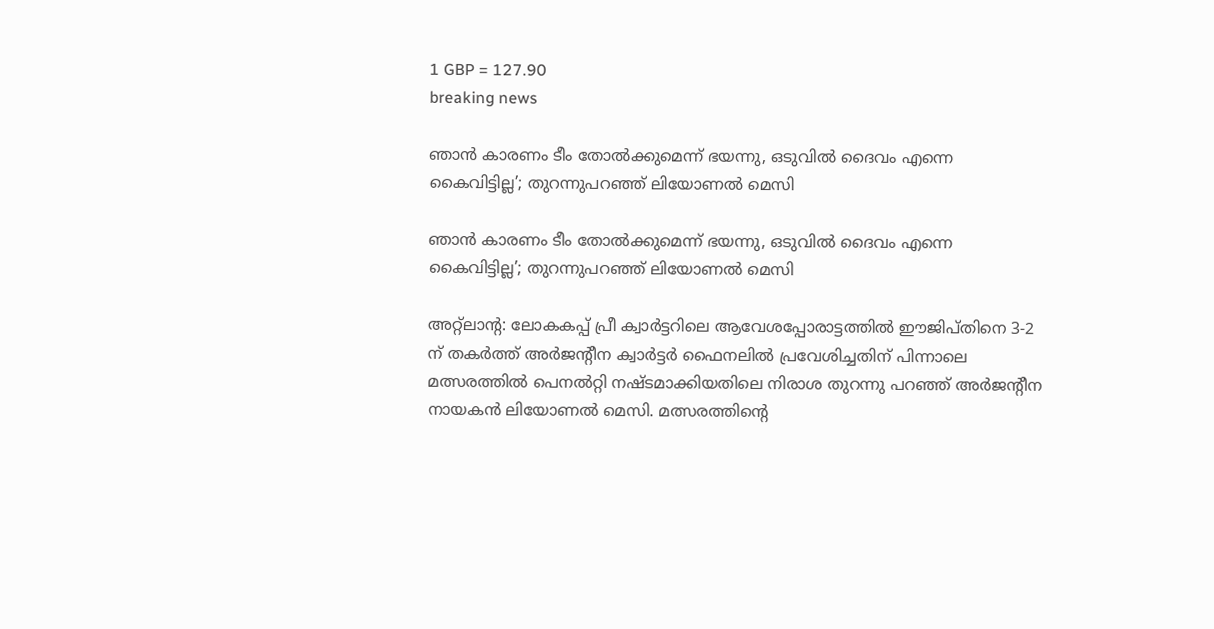1 GBP = 127.90
breaking news

ഞാൻ കാരണം ടീം തോൽക്കുമെന്ന് ഭയന്നു, ഒടുവിൽ ദൈവം എന്നെ കൈവിട്ടില്ല’; തുറന്നുപറഞ്ഞ് ലിയോണൽ മെസി

ഞാൻ കാരണം ടീം തോൽക്കുമെന്ന് ഭയന്നു, ഒടുവിൽ ദൈവം എന്നെ കൈവിട്ടില്ല’; തുറന്നുപറഞ്ഞ് ലിയോണൽ മെസി

അറ്റ്‌ലാന്‍റ: ലോകകപ്പ് പ്രീ ക്വാർട്ടറിലെ ആവേശപ്പോരാട്ടത്തിൽ ഈജിപ്തിനെ 3-2 ന് തകർത്ത് അർജന്‍റീന ക്വാർട്ടർ ഫൈനലിൽ പ്രവേശിച്ചതിന് പിന്നാലെ മത്സരത്തില്‍ പെനല്‍റ്റി നഷ്ടമാക്കിയതിലെ നിരാശ തുറന്നു പറഞ്ഞ് അര്‍ജന്‍റീന നായകന്‍ ലിയോണല്‍ മെസി. മത്സരത്തിന്‍റെ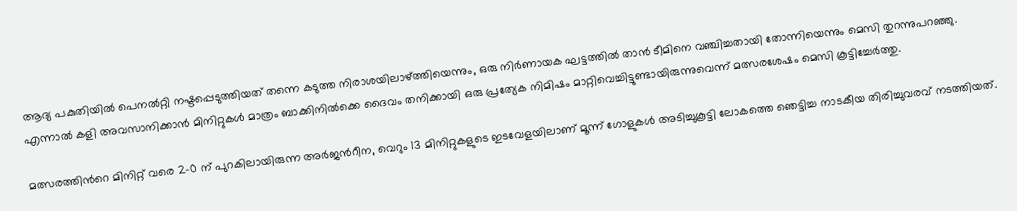ആദ്യ പകുതിയിൽ പെനൽറ്റി നഷ്ടപ്പെടുത്തിയത് തന്നെ കടുത്ത നിരാശയിലാഴ്ത്തിയെന്നും, ഒരു നിർണായക ഘട്ടത്തിൽ താൻ ടീമിനെ വ‌ഞ്ചിച്ചതായി തോന്നിയെന്നും മെസി തുറന്നുപറഞ്ഞു. എന്നാൽ കളി അവസാനിക്കാൻ മിനിറ്റുകൾ മാത്രം ബാക്കിനിൽക്കെ ദൈവം തനിക്കായി ഒരു പ്രത്യേക നിമിഷം മാറ്റിവെച്ചിട്ടുണ്ടായിരുന്നുവെന്ന് മത്സരശേഷം മെസി കൂട്ടിച്ചേർത്തു.

മത്സരത്തിന്‍റെ മിനിറ്റ് വരെ 2-0 ന് പുറകിലായിരുന്ന അർജന്‍റീന, വെറും 13 മിനിറ്റുകളുടെ ഇടവേളയിലാണ് മൂന്ന് ഗോളുകൾ അടിച്ചുകൂട്ടി ലോകത്തെ ഞെട്ടിച്ച നാടകീയ തിരിച്ചുവരവ് നടത്തിയത്.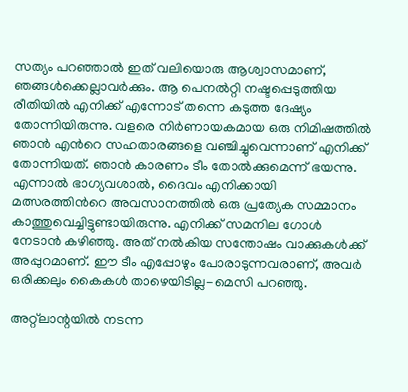സത്യം പറഞ്ഞാൽ ഇത് വലിയൊരു ആശ്വാസമാണ്, ഞങ്ങൾക്കെല്ലാവർക്കും. ആ പെനൽറ്റി നഷ്ടപ്പെടുത്തിയ രീതിയിൽ എനിക്ക് എന്നോട് തന്നെ കടുത്ത ദേഷ്യം തോന്നിയിരുന്നു. വളരെ നിർണായകമായ ഒരു നിമിഷത്തിൽ ഞാൻ എന്‍റെ സഹതാരങ്ങളെ വഞ്ചിച്ചുവെന്നാണ് എനിക്ക് തോന്നിയത്. ഞാൻ കാരണം ടീം തോല്‍ക്കുമെന്ന് ഭയന്നു. എന്നാൽ ഭാഗ്യവശാൽ, ദൈവം എനിക്കായി മത്സരത്തിന്‍റെ അവസാനത്തിൽ ഒരു പ്രത്യേക സമ്മാനം കാത്തുവെച്ചിട്ടുണ്ടായിരുന്നു. എനിക്ക് സമനില ഗോൾ നേടാൻ കഴിഞ്ഞു. അത് നൽകിയ സന്തോഷം വാക്കുകൾക്ക് അപ്പുറമാണ്. ഈ ടീം എപ്പോഴും പോരാടുന്നവരാണ്, അവർ ഒരിക്കലും കൈകൾ താഴെയിടില്ല-മെസി പറഞ്ഞു.

അറ്റ്ലാന്റയിൽ നടന്ന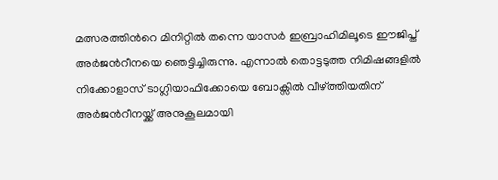മത്സരത്തിന്‍റെ മിനിറ്റിൽ തന്നെ യാസർ ഇബ്രാഹിമിലൂടെ ഈജിപ്ത് അർജന്‍റീനയെ ഞെട്ടിച്ചിരുന്നു. എന്നാൽ തൊട്ടടുത്ത നിമിഷങ്ങളിൽ നിക്കോളാസ് ടാഗ്ലിയാഫിക്കോയെ ബോക്സിൽ വീഴ്ത്തിയതിന് അർജന്‍റീനയ്ക്ക് അനുകൂലമായി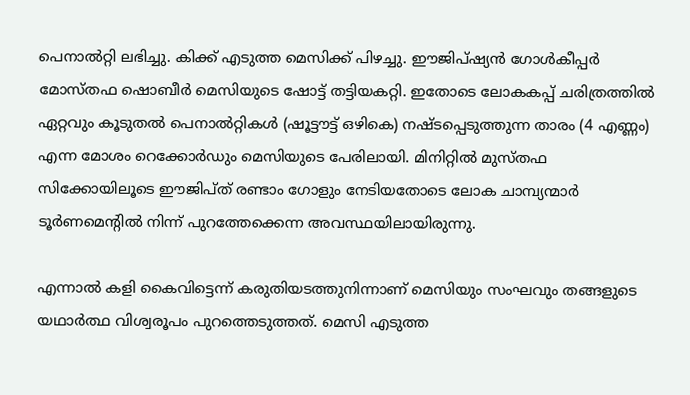പെനാൽറ്റി ലഭിച്ചു. കിക്ക് എടുത്ത മെസിക്ക് പിഴച്ചു. ഈജിപ്ഷ്യൻ ഗോൾകീപ്പർ മോസ്തഫ ഷൊബീർ മെസിയുടെ ഷോട്ട് തട്ടിയകറ്റി. ഇതോടെ ലോകകപ്പ് ചരിത്രത്തിൽ ഏറ്റവും കൂടുതൽ പെനാൽറ്റികൾ (ഷൂട്ടൗട്ട് ഒഴികെ) നഷ്ടപ്പെടുത്തുന്ന താരം (4 എണ്ണം) എന്ന മോശം റെക്കോർഡും മെസിയുടെ പേരിലായി. മിനിറ്റിൽ മുസ്തഫ സിക്കോയിലൂടെ ഈജിപ്ത് രണ്ടാം ഗോളും നേടിയതോടെ ലോക ചാമ്പ്യന്മാർ ടൂർണമെന്‍റിൽ നിന്ന് പുറത്തേക്കെന്ന അവസ്ഥയിലായിരുന്നു.

എന്നാല്‍ കളി കൈവിട്ടെന്ന് കരുതിയടത്തുനിന്നാണ് മെസിയും സംഘവും തങ്ങളുടെ യഥാർത്ഥ വിശ്വരൂപം പുറത്തെടുത്തത്. മെസി എടുത്ത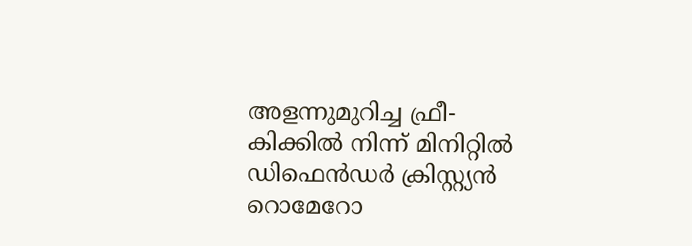അളന്നുമുറിച്ച ഫ്രീ-കിക്കിൽ നിന്ന് മിനിറ്റില്‍ ഡിഫെൻഡർ ക്രിസ്റ്റ്യൻ റൊമേറോ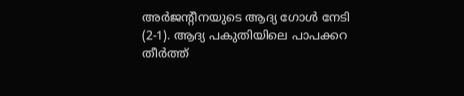അർജന്‍റീനയുടെ ആദ്യ ഗോൾ നേടി (2-1). ആദ്യ പകുതിയിലെ പാപക്കറ തീർത്ത്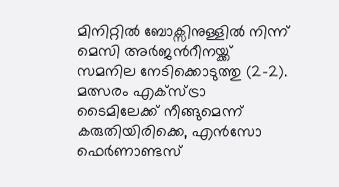മിനിറ്റില്‍ ബോക്സിനുള്ളില്‍ നിന്ന് മെസി അർജന്‍റീനയ്ക്ക് സമനില നേടിക്കൊടുത്തു (2-2). മത്സരം എക്സ്ട്രാ ടൈമിലേക്ക് നീങ്ങുമെന്ന് കരുതിയിരിക്കെ, എൻസോ ഫെർണാണ്ടസ്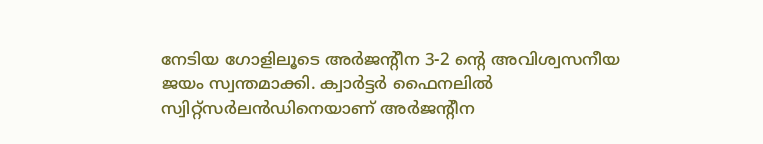നേടിയ ഗോളിലൂടെ അർജന്‍റീന 3-2 ന്‍റെ അവിശ്വസനീയ ജയം സ്വന്തമാക്കി. ക്വാർട്ടർ ഫൈനലിൽ സ്വിറ്റ്‌സർലൻഡിനെയാണ് അർജന്‍റീന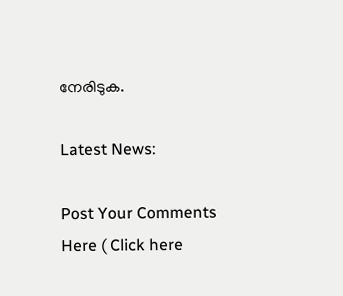നേരിടുക.

Latest News:

Post Your Comments Here ( Click here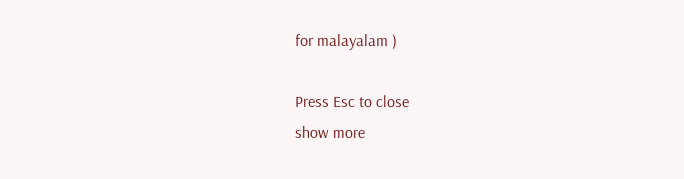for malayalam )

Press Esc to close
show more